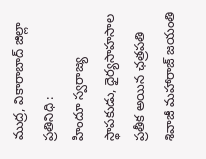ముద్ర, వికారాబాద్ జిల్లా ప్రతినిధి :
హిందూ స్వరాజ్య స్థాపకుడు, ధైర్యసాహసాల ప్రతీక అయిన ఛత్రపతి శివాజీ మహారాజ్ జయంతి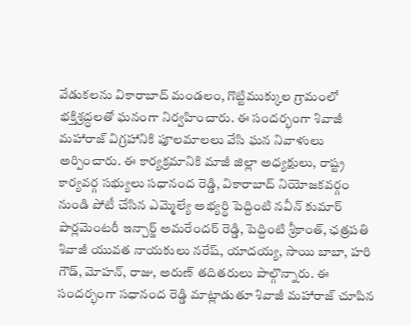వేడుకలను వికారాబాద్ మండలం, గొట్టిముక్కుల గ్రామంలో భక్తిశ్రద్ధలతో ఘనంగా నిర్వహించారు. ఈ సందర్భంగా శివాజీ మహారాజ్ విగ్రహానికి పూలమాలలు వేసి ఘన నివాళులు అర్పించారు. ఈ కార్యక్రమానికి మాజీ జిల్లా అధ్యక్షులు, రాష్ట్ర కార్యవర్గ సభ్యులు సధానంద రెడ్డి, వికారాబాద్ నియోజకవర్గం నుండి పోటీ చేసిన ఎమ్మెల్యే అభ్యర్థి పెద్దింటి నవీన్ కుమార్ పార్లమెంటరీ ఇన్చార్జ్ అమరేందర్ రెడ్డి, పెద్దింటి శ్రీకాంత్, ఛత్రపతి శివాజీ యువత నాయకులు నరేష్, యాదయ్య, సాయి బాబా, హరి గౌడ్, మోహన్, రాజు, అరుణ్ తదితరులు పాల్గొన్నారు. ఈ సందర్భంగా సధానంద రెడ్డి మాట్లాడుతూ శివాజీ మహారాజ్ చూపిన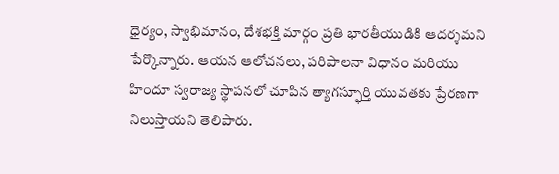ధైర్యం, స్వాభిమానం, దేశభక్తి మార్గం ప్రతి భారతీయుడికి ఆదర్శమని పేర్కొన్నారు. ఆయన ఆలోచనలు, పరిపాలనా విధానం మరియు హిందూ స్వరాజ్య స్థాపనలో చూపిన త్యాగస్ఫూర్తి యువతకు ప్రేరణగా నిలుస్తాయని తెలిపారు.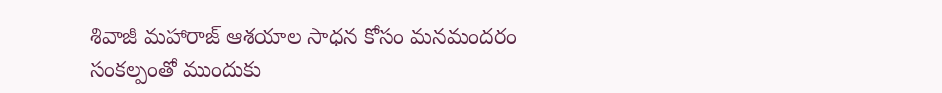శివాజీ మహారాజ్ ఆశయాల సాధన కోసం మనమందరం సంకల్పంతో ముందుకు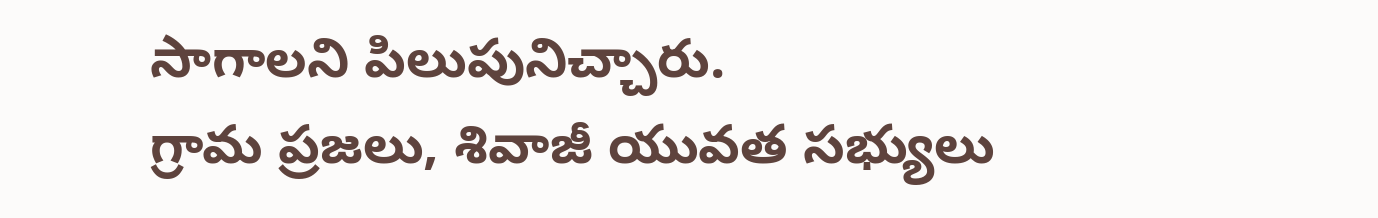సాగాలని పిలుపునిచ్చారు.
గ్రామ ప్రజలు, శివాజీ యువత సభ్యులు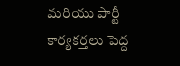మరియు పార్టీ కార్యకర్తలు పెద్ద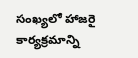సంఖ్యలో హాజరై కార్యక్రమాన్ని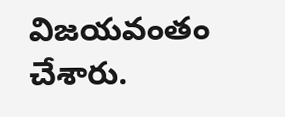విజయవంతం చేశారు.